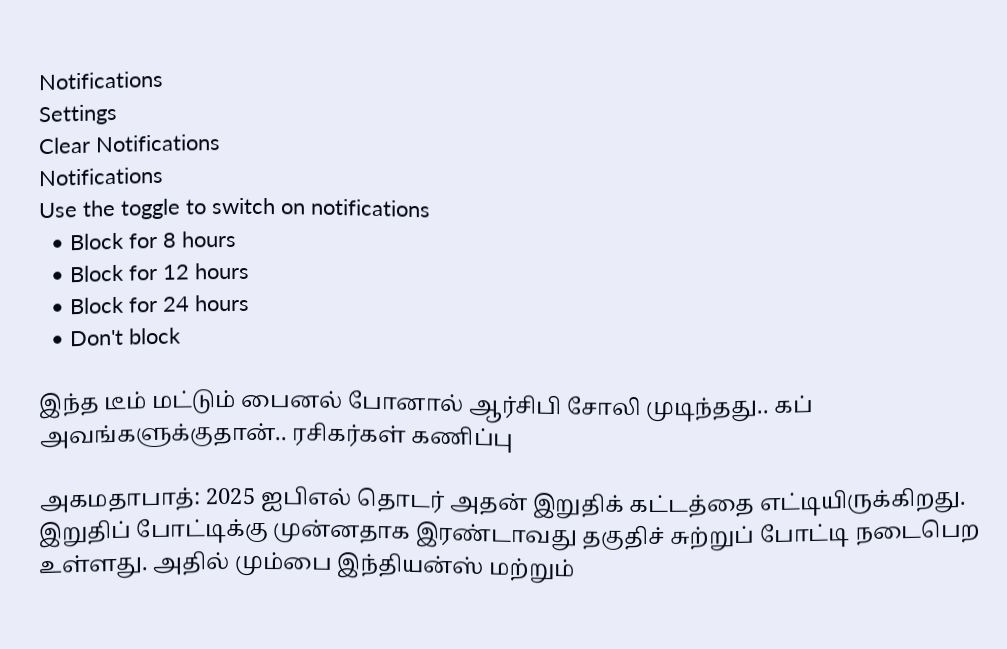Notifications
Settings
Clear Notifications
Notifications
Use the toggle to switch on notifications
  • Block for 8 hours
  • Block for 12 hours
  • Block for 24 hours
  • Don't block

இந்த டீம் மட்டும் பைனல் போனால் ஆர்சிபி சோலி முடிந்தது.. கப் அவங்களுக்குதான்.. ரசிகர்கள் கணிப்பு

அகமதாபாத்: 2025 ஐபிஎல் தொடர் அதன் இறுதிக் கட்டத்தை எட்டியிருக்கிறது. இறுதிப் போட்டிக்கு முன்னதாக இரண்டாவது தகுதிச் சுற்றுப் போட்டி நடைபெற உள்ளது. அதில் மும்பை இந்தியன்ஸ் மற்றும்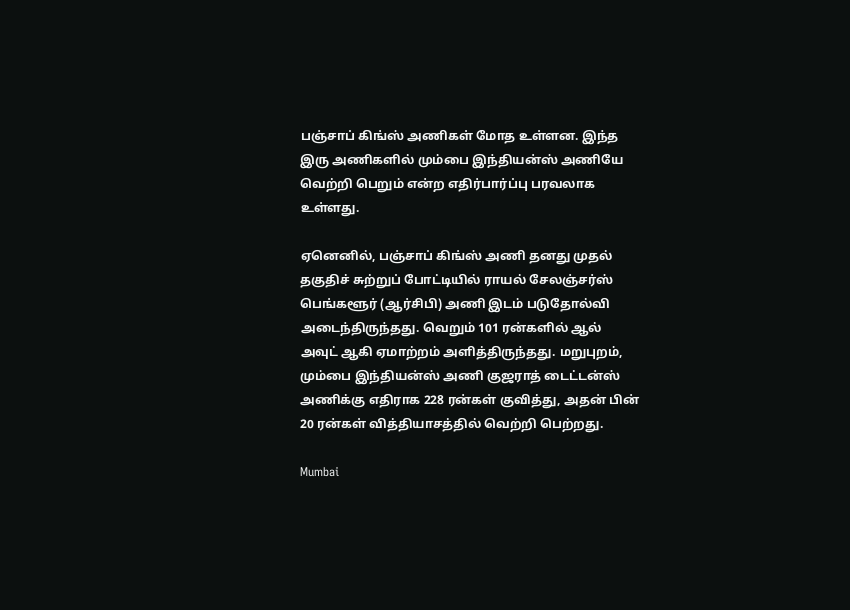பஞ்சாப் கிங்ஸ் அணிகள் மோத உள்ளன. இந்த இரு அணிகளில் மும்பை இந்தியன்ஸ் அணியே வெற்றி பெறும் என்ற எதிர்பார்ப்பு பரவலாக உள்ளது.

ஏனெனில், பஞ்சாப் கிங்ஸ் அணி தனது முதல் தகுதிச் சுற்றுப் போட்டியில் ராயல் சேலஞ்சர்ஸ் பெங்களூர் (ஆர்சிபி) அணி இடம் படுதோல்வி அடைந்திருந்தது. வெறும் 101 ரன்களில் ஆல் அவுட் ஆகி ஏமாற்றம் அளித்திருந்தது. மறுபுறம், மும்பை இந்தியன்ஸ் அணி குஜராத் டைட்டன்ஸ் அணிக்கு எதிராக 228 ரன்கள் குவித்து, அதன் பின் 20 ரன்கள் வித்தியாசத்தில் வெற்றி பெற்றது.

Mumbai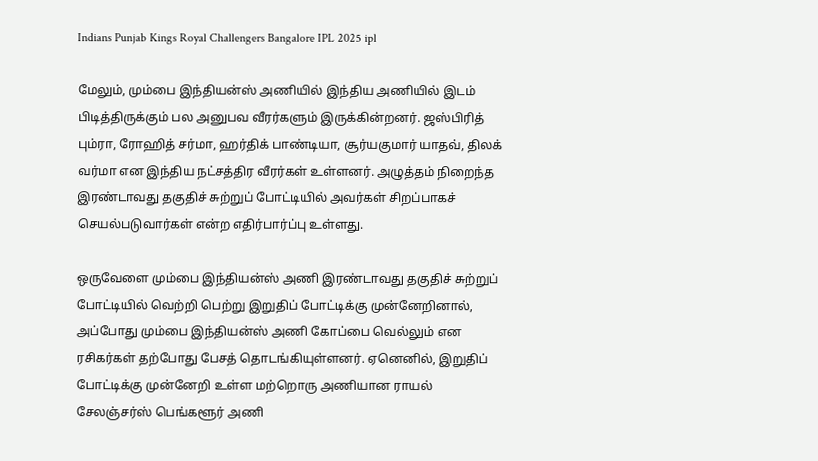Indians Punjab Kings Royal Challengers Bangalore IPL 2025 ipl

மேலும், மும்பை இந்தியன்ஸ் அணியில் இந்திய அணியில் இடம் பிடித்திருக்கும் பல அனுபவ வீரர்களும் இருக்கின்றனர். ஜஸ்பிரித் பும்ரா, ரோஹித் சர்மா, ஹர்திக் பாண்டியா, சூர்யகுமார் யாதவ், திலக் வர்மா என இந்திய நட்சத்திர வீரர்கள் உள்ளனர். அழுத்தம் நிறைந்த இரண்டாவது தகுதிச் சுற்றுப் போட்டியில் அவர்கள் சிறப்பாகச் செயல்படுவார்கள் என்ற எதிர்பார்ப்பு உள்ளது.

ஒருவேளை மும்பை இந்தியன்ஸ் அணி இரண்டாவது தகுதிச் சுற்றுப் போட்டியில் வெற்றி பெற்று இறுதிப் போட்டிக்கு முன்னேறினால், அப்போது மும்பை இந்தியன்ஸ் அணி கோப்பை வெல்லும் என ரசிகர்கள் தற்போது பேசத் தொடங்கியுள்ளனர். ஏனெனில், இறுதிப் போட்டிக்கு முன்னேறி உள்ள மற்றொரு அணியான ராயல் சேலஞ்சர்ஸ் பெங்களூர் அணி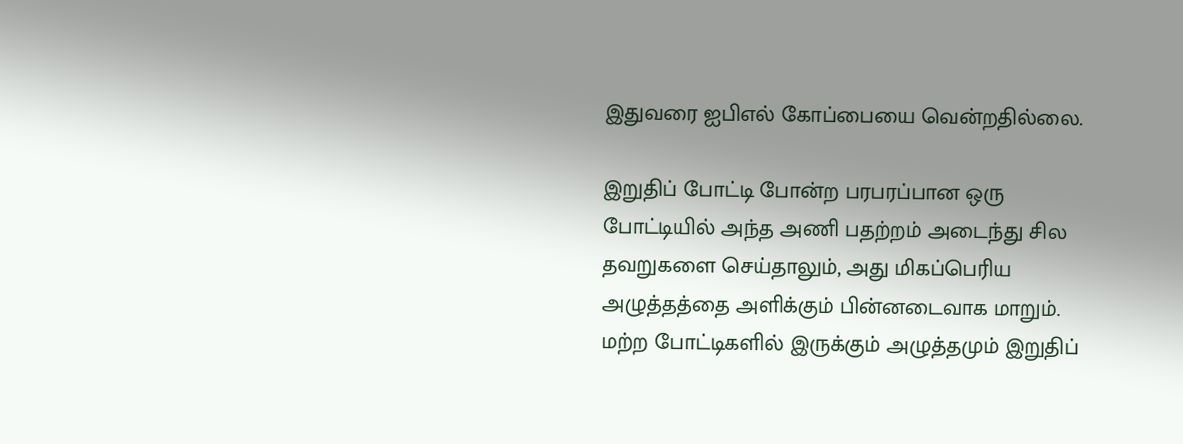இதுவரை ஐபிஎல் கோப்பையை வென்றதில்லை.

இறுதிப் போட்டி போன்ற பரபரப்பான ஒரு போட்டியில் அந்த அணி பதற்றம் அடைந்து சில தவறுகளை செய்தாலும், அது மிகப்பெரிய அழுத்தத்தை அளிக்கும் பின்னடைவாக மாறும். மற்ற போட்டிகளில் இருக்கும் அழுத்தமும் இறுதிப்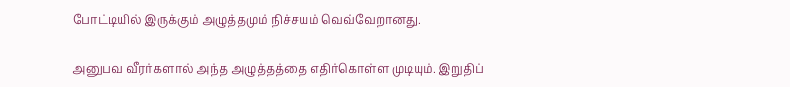போட்டியில் இருக்கும் அழுத்தமும் நிச்சயம் வெவ்வேறானது.

அனுபவ வீரர்களால் அந்த அழுத்தத்தை எதிர்கொள்ள முடியும். இறுதிப்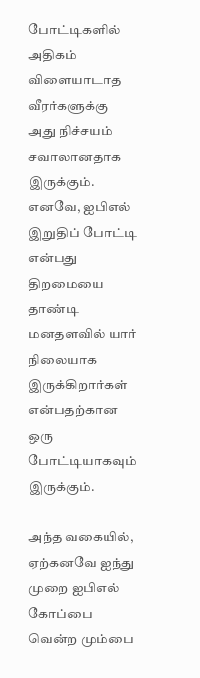போட்டிகளில் அதிகம் விளையாடாத வீரர்களுக்கு அது நிச்சயம் சவாலானதாக இருக்கும். எனவே, ஐபிஎல் இறுதிப் போட்டி என்பது திறமையை தாண்டி மனதளவில் யார் நிலையாக இருக்கிறார்கள் என்பதற்கான ஒரு போட்டியாகவும் இருக்கும்.

அந்த வகையில், ஏற்கனவே ஐந்து முறை ஐபிஎல் கோப்பை வென்ற மும்பை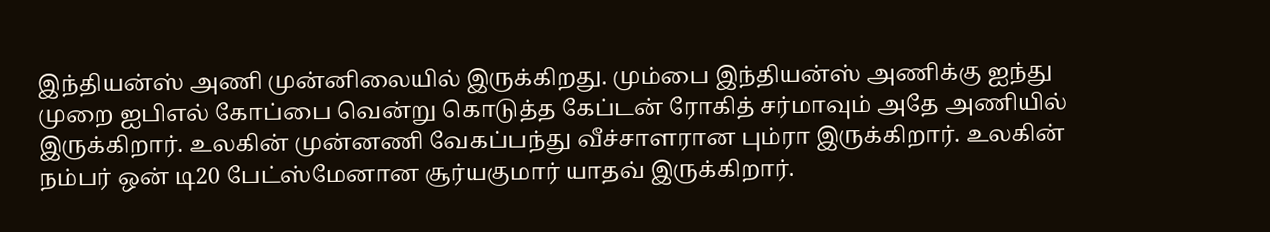இந்தியன்ஸ் அணி முன்னிலையில் இருக்கிறது. மும்பை இந்தியன்ஸ் அணிக்கு ஐந்து முறை ஐபிஎல் கோப்பை வென்று கொடுத்த கேப்டன் ரோகித் சர்மாவும் அதே அணியில் இருக்கிறார். உலகின் முன்னணி வேகப்பந்து வீச்சாளரான பும்ரா இருக்கிறார். உலகின் நம்பர் ஒன் டி20 பேட்ஸ்மேனான சூர்யகுமார் யாதவ் இருக்கிறார்.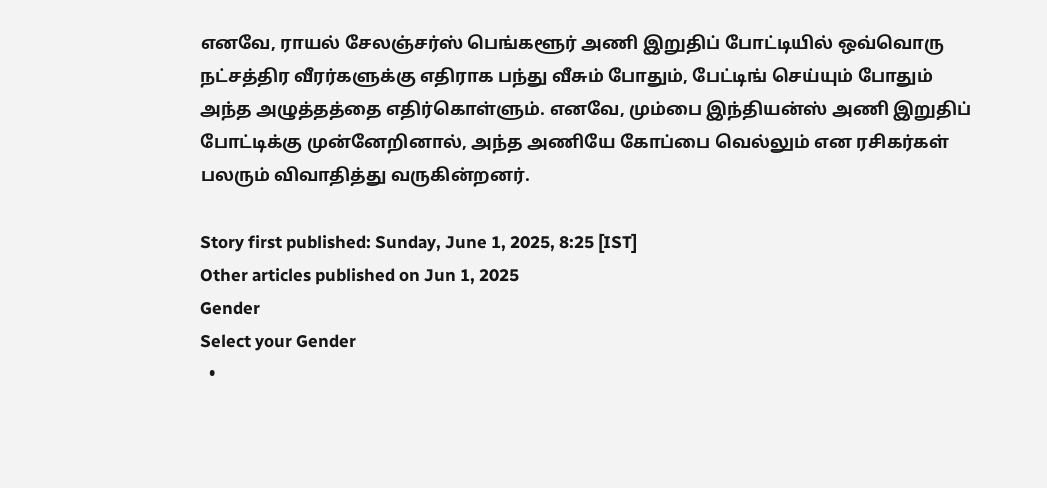எனவே, ராயல் சேலஞ்சர்ஸ் பெங்களூர் அணி இறுதிப் போட்டியில் ஒவ்வொரு நட்சத்திர வீரர்களுக்கு எதிராக பந்து வீசும் போதும், பேட்டிங் செய்யும் போதும் அந்த அழுத்தத்தை எதிர்கொள்ளும். எனவே, மும்பை இந்தியன்ஸ் அணி இறுதிப் போட்டிக்கு முன்னேறினால், அந்த அணியே கோப்பை வெல்லும் என ரசிகர்கள் பலரும் விவாதித்து வருகின்றனர்.

Story first published: Sunday, June 1, 2025, 8:25 [IST]
Other articles published on Jun 1, 2025
Gender
Select your Gender
  •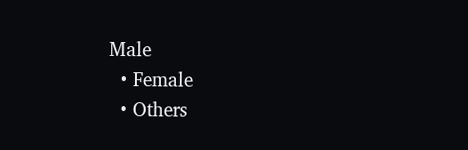Male
  • Female
  • Others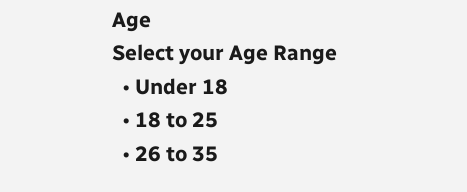Age
Select your Age Range
  • Under 18
  • 18 to 25
  • 26 to 35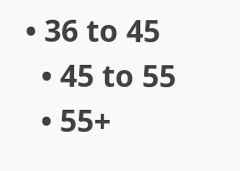• 36 to 45
  • 45 to 55
  • 55+